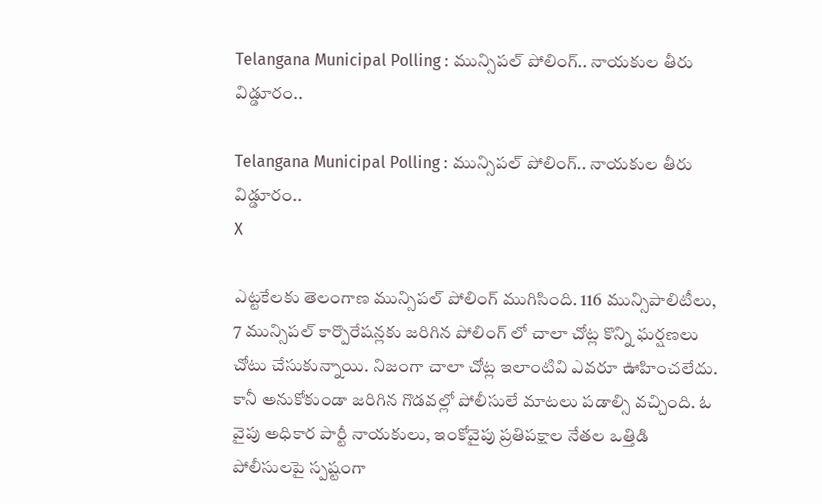Telangana Municipal Polling : మున్సిపల్ పోలింగ్.. నాయకుల తీరు విడ్డూరం..

Telangana Municipal Polling : మున్సిపల్ పోలింగ్.. నాయకుల తీరు విడ్డూరం..
X

ఎట్టకేలకు తెలంగాణ మున్సిపల్ పోలింగ్ ముగిసింది. 116 మున్సిపాలిటీలు, 7 మున్సిపల్ కార్పొరేషన్లకు జరిగిన పోలింగ్ లో చాలా చోట్ల కొన్ని ఘర్షణలు చోటు చేసుకున్నాయి. నిజంగా చాలా చోట్ల ఇలాంటివి ఎవరూ ఊహించలేదు. కానీ అనుకోకుండా జరిగిన గొడవల్లో పోలీసులే మాటలు పడాల్సి వచ్చింది. ఓ వైపు అధికార పార్టీ నాయకులు, ఇంకోవైపు ప్రతిపక్షాల నేతల ఒత్తిడి పోలీసులపై స్పష్టంగా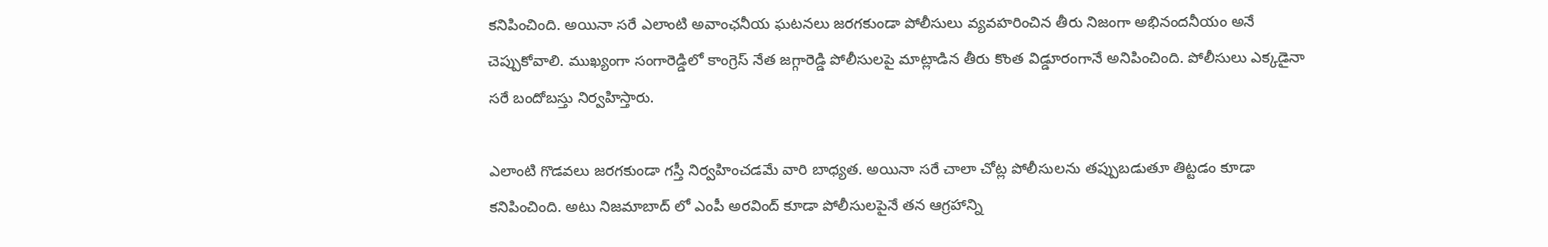కనిపించింది. అయినా సరే ఎలాంటి అవాంఛనీయ ఘటనలు జరగకుండా పోలీసులు వ్యవహరించిన తీరు నిజంగా అభినందనీయం అనే చెప్పుకోవాలి. ముఖ్యంగా సంగారెడ్డిలో కాంగ్రెస్ నేత జగ్గారెడ్డి పోలీసులపై మాట్లాడిన తీరు కొంత విడ్డూరంగానే అనిపించింది. పోలీసులు ఎక్కడైనా సరే బందోబస్తు నిర్వహిస్తారు.

ఎలాంటి గొడవలు జరగకుండా గస్తీ నిర్వహించడమే వారి బాధ్యత. అయినా సరే చాలా చోట్ల పోలీసులను తప్పుబడుతూ తిట్టడం కూడా కనిపించింది. అటు నిజమాబాద్ లో ఎంపీ అరవింద్ కూడా పోలీసులపైనే తన ఆగ్రహాన్ని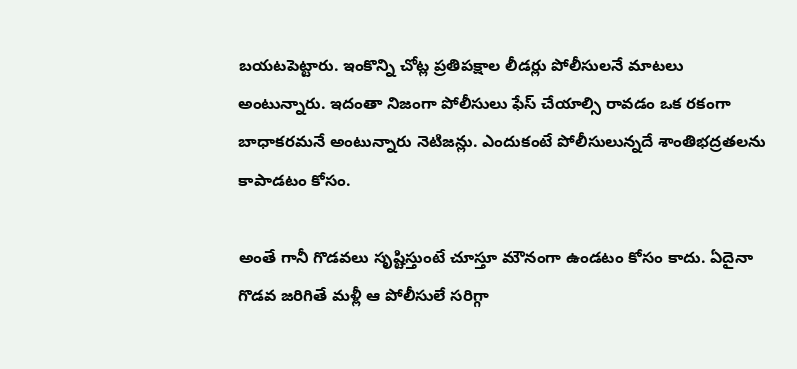బయటపెట్టారు. ఇంకొన్ని చోట్ల ప్రతిపక్షాల లీడర్లు పోలీసులనే మాటలు అంటున్నారు. ఇదంతా నిజంగా పోలీసులు ఫేస్ చేయాల్సి రావడం ఒక రకంగా బాధాకరమనే అంటున్నారు నెటిజన్లు. ఎందుకంటే పోలీసులున్నదే శాంతిభద్రతలను కాపాడటం కోసం.

అంతే గానీ గొడవలు సృష్టిస్తుంటే చూస్తూ మౌనంగా ఉండటం కోసం కాదు. ఏదైనా గొడవ జరిగితే మళ్లీ ఆ పోలీసులే సరిగ్గా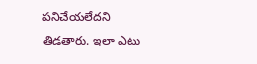పనిచేయలేదని తిడతారు. ఇలా ఎటు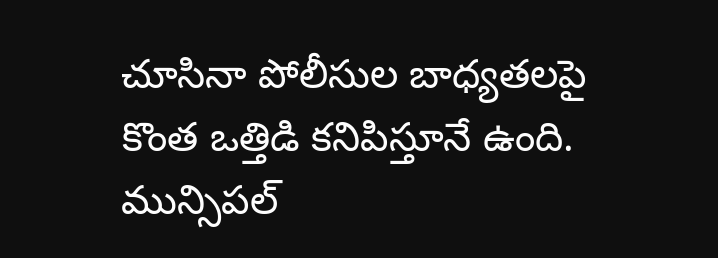చూసినా పోలీసుల బాధ్యతలపై కొంత ఒత్తిడి కనిపిస్తూనే ఉంది. మున్సిపల్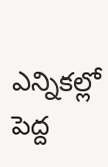ఎన్నికల్లో పెద్ద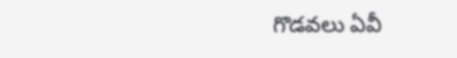గొడవలు ఏవీ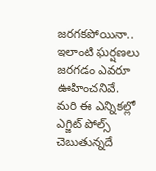జరగకపోయినా.. ఇలాంటి ఘర్షణలు జరగడం ఎవరూ ఊహించనివే. మరి ఈ ఎన్నికల్లో ఎగ్జిట్ పోల్స్ చెబుతున్నదే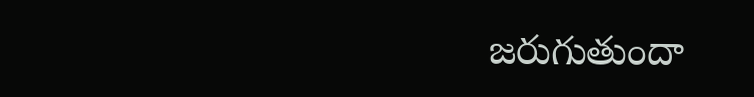జరుగుతుందా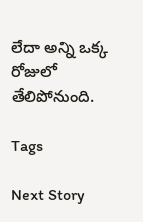లేదా అన్ని ఒక్క రోజులో తేలిపోనుంది.

Tags

Next Story